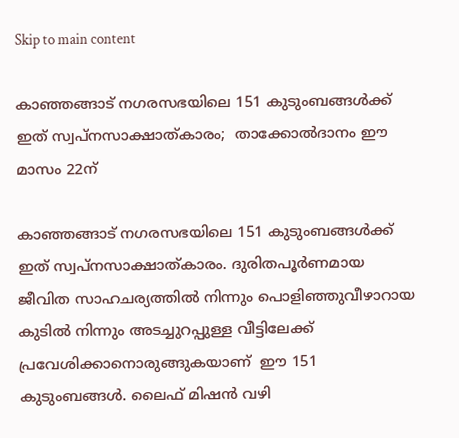Skip to main content

കാഞ്ഞങ്ങാട് നഗരസഭയിലെ 151 കുടുംബങ്ങള്‍ക്ക് ഇത് സ്വപ്നസാക്ഷാത്കാരം;  താക്കോല്‍ദാനം ഈ മാസം 22ന്

കാഞ്ഞങ്ങാട് നഗരസഭയിലെ 151 കുടുംബങ്ങള്‍ക്ക് ഇത് സ്വപ്നസാക്ഷാത്കാരം. ദുരിതപൂര്‍ണമായ ജീവിത സാഹചര്യത്തില്‍ നിന്നും പൊളിഞ്ഞുവീഴാറായ കുടില്‍ നിന്നും അടച്ചുറപ്പുള്ള വീട്ടിലേക്ക് പ്രവേശിക്കാനൊരുങ്ങുകയാണ്  ഈ 151 കുടുംബങ്ങള്‍. ലൈഫ് മിഷന്‍ വഴി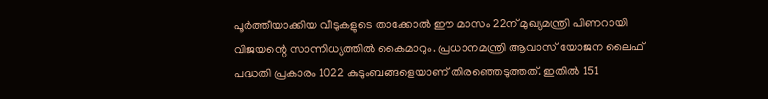പൂര്‍ത്തീയാക്കിയ വീടുകളുടെ താക്കോല്‍ ഈ മാസം 22ന് മുഖ്യമന്ത്രി പിണറായി വിജയന്റെ സാന്നിധ്യത്തില്‍ കൈമാറും. പ്രധാനമന്ത്രി ആവാസ് യോജന ലൈഫ് പദ്ധതി പ്രകാരം 1022 കുടുംബങ്ങളെയാണ് തിരഞ്ഞെടുത്തത്. ഇതില്‍ 151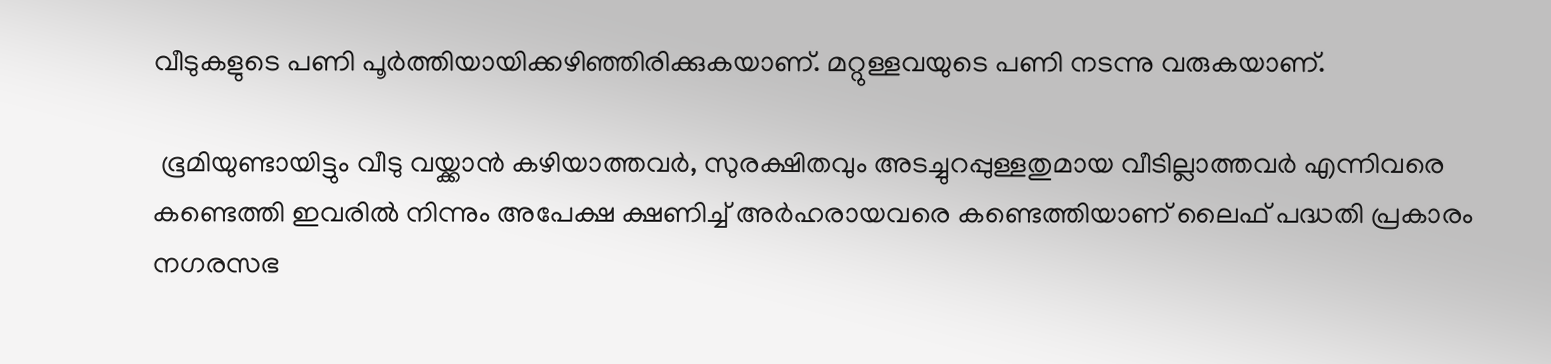വീടുകളുടെ പണി പൂര്‍ത്തിയായിക്കഴിഞ്ഞിരിക്കുകയാണ്. മറ്റുള്ളവയുടെ പണി നടന്നു വരുകയാണ്.

 ഭൂമിയുണ്ടായിട്ടും വീടു വയ്ക്കാന്‍ കഴിയാത്തവര്‍, സുരക്ഷിതവും അടച്ചുറപ്പുള്ളതുമായ വീടില്ലാത്തവര്‍ എന്നിവരെ കണ്ടെത്തി ഇവരില്‍ നിന്നും അപേക്ഷ ക്ഷണിച്ച് അര്‍ഹരായവരെ കണ്ടെത്തിയാണ് ലൈഫ് പദ്ധതി പ്രകാരം നഗരസഭ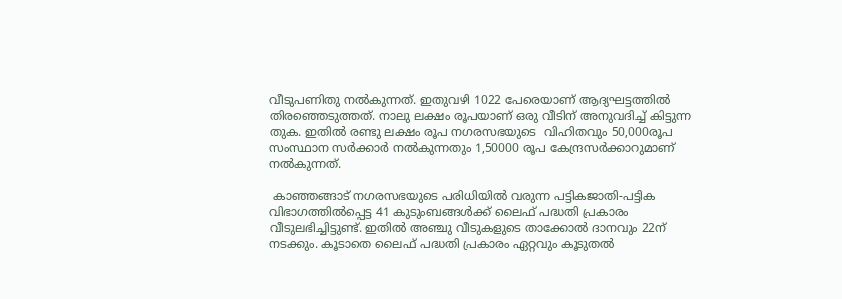വീടുപണിതു നല്‍കുന്നത്. ഇതുവഴി 1022 പേരെയാണ് ആദ്യഘട്ടത്തില്‍ തിരഞ്ഞെടുത്തത്. നാലു ലക്ഷം രൂപയാണ് ഒരു വീടിന് അനുവദിച്ച് കിട്ടുന്ന തുക. ഇതില്‍ രണ്ടു ലക്ഷം രൂപ നഗരസഭയുടെ  വിഹിതവും 50,000രൂപ സംസ്ഥാന സര്‍ക്കാര്‍ നല്‍കുന്നതും 1,50000 രൂപ കേന്ദ്രസര്‍ക്കാറുമാണ് നല്‍കുന്നത്.

 കാഞ്ഞങ്ങാട് നഗരസഭയുടെ പരിധിയില്‍ വരുന്ന പട്ടികജാതി-പട്ടിക വിഭാഗത്തില്‍പ്പെട്ട 41 കുടുംബങ്ങള്‍ക്ക് ലൈഫ് പദ്ധതി പ്രകാരം വീടുലഭിച്ചിട്ടുണ്ട്. ഇതില്‍ അഞ്ചു വീടുകളുടെ താക്കോല്‍ ദാനവും 22ന് നടക്കും. കൂടാതെ ലൈഫ് പദ്ധതി പ്രകാരം ഏറ്റവും കൂടുതല്‍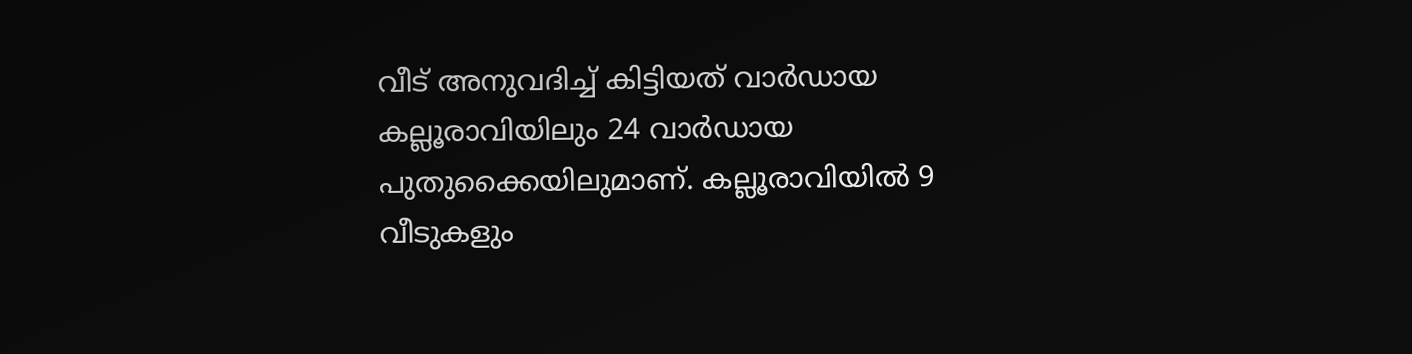വീട് അനുവദിച്ച് കിട്ടിയത് വാര്‍ഡായ കല്ലൂരാവിയിലും 24 വാര്‍ഡായ പുതുക്കൈയിലുമാണ്. കല്ലൂരാവിയില്‍ 9 വീടുകളും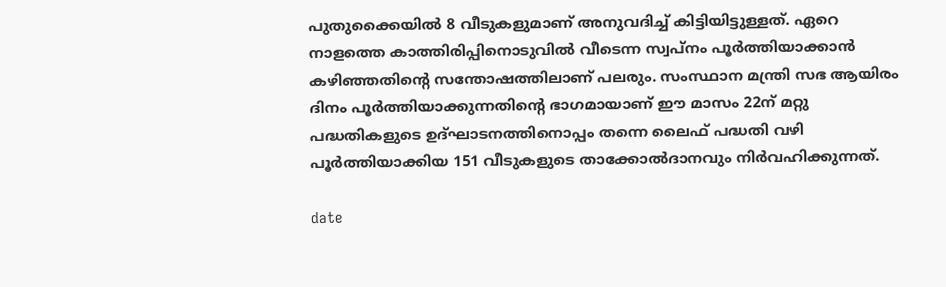പുതുക്കൈയില്‍ 8 വീടുകളുമാണ് അനുവദിച്ച് കിട്ടിയിട്ടുള്ളത്. ഏറെ നാളത്തെ കാത്തിരിപ്പിനൊടുവില്‍ വീടെന്ന സ്വപ്നം പൂര്‍ത്തിയാക്കാന്‍ കഴിഞ്ഞതിന്റെ സന്തോഷത്തിലാണ് പലരും. സംസ്ഥാന മന്ത്രി സഭ ആയിരം ദിനം പൂര്‍ത്തിയാക്കുന്നതിന്റെ ഭാഗമായാണ് ഈ മാസം 22ന് മറ്റു പദ്ധതികളുടെ ഉദ്ഘാടനത്തിനൊപ്പം തന്നെ ലൈഫ് പദ്ധതി വഴി പൂര്‍ത്തിയാക്കിയ 151 വീടുകളുടെ താക്കോല്‍ദാനവും നിര്‍വഹിക്കുന്നത്.

date